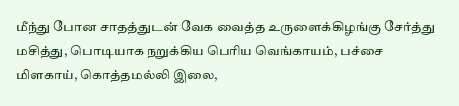மீந்து போன சாதத்துடன் வேக வைத்த உருளைக்கிழங்கு சேர்த்து மசித்து, பொடியாக நறுக்கிய பெரிய வெங்காயம், பச்சை மிளகாய், கொத்தமல்லி இலை,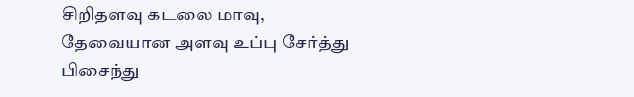சிறிதளவு கடலை மாவு, தேவையான அளவு உப்பு சேர்த்து பிசைந்து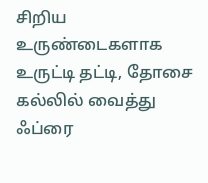சிறிய உருண்டைகளாக உருட்டி தட்டி, தோசை கல்லில் வைத்து ஃப்ரை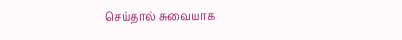செய்தால் சுவையாக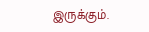இருக்கும்.